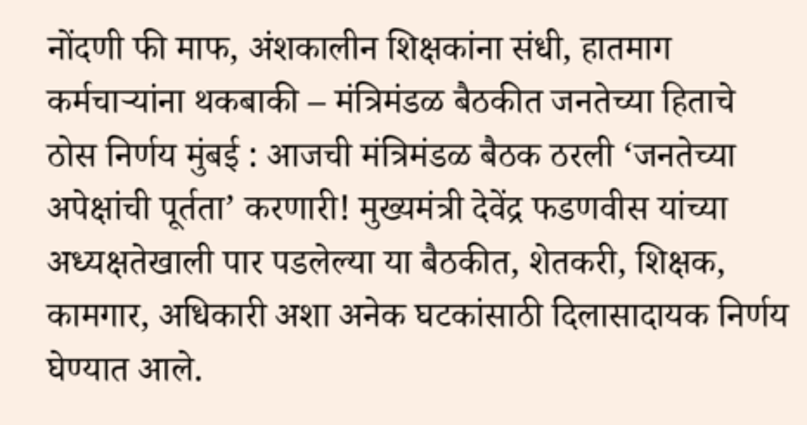नोंदणी फी माफ, अंशकालीन शिक्षकांना संधी, हातमाग कर्मचाऱ्यांना थकबाकी – मंत्रिमंडळ बैठकीत जनतेच्या हिताचे ठोस निर्णय मुंबई : आजची मंत्रिमंडळ बैठक ठरली ‘जनतेच्या अपेक्षांची पूर्तता’ करणारी! मुख्यमंत्री देवेंद्र फडणवीस यांच्या अध्यक्षतेखाली पार पडलेल्या या बैठकीत, शेतकरी, शिक्षक, कामगार, अधिकारी अशा अनेक घटकांसाठी दिलासादायक निर्णय घेण्यात आले.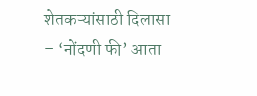शेतकऱ्यांसाठी दिलासा – ‘नोंदणी फी’ आता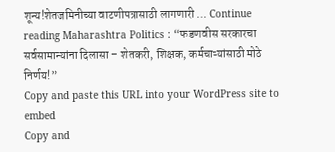शून्य!शेतजमिनीच्या वाटणीपत्रासाठी लागणारी … Continue reading Maharashtra Politics : “फडणवीस सरकारचा सर्वसामान्यांना दिलासा – शेतकरी, शिक्षक, कर्मचाऱ्यांसाठी मोठे निर्णय!”
Copy and paste this URL into your WordPress site to embed
Copy and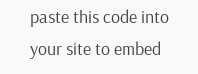paste this code into your site to embed